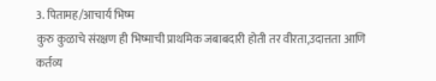3. पितामह/आचार्य भिष्म
कुरु कुळाचे संरक्षण ही भिष्माची प्राथमिक जबाबदारी होती तर वीरता,उदात्तता आणि कर्तव्य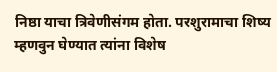निष्ठा याचा त्रिवेणीसंगम होता. परशुरामाचा शिष्य म्हणवुन घेण्यात त्यांना विशेष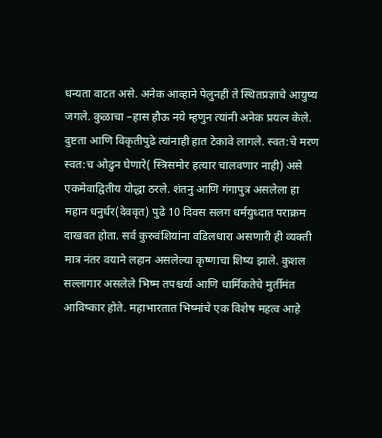धन्यता वाटत असे. अनेक आव्हाने पेलुनही ते स्थितप्रज्ञाचे आयुष्य जगले. कुळाचा –हास हौऊ नये म्हणुन त्यांनी अनेक प्रयत्न केले. दुष्टता आणि विकृतीपुढे त्यांनाही हात टेकावे लागले. स्वत:चे मरण स्वत:च ओढुन घेणारे( स्त्रिसमोर हत्यार चालवणार नाही) असे एकमेवाद्वितीय योद्धा ठरले. शंतनु आणि गंगापुत्र असलेला हा महान धनुर्धर(देववृत) पुढे 10 दिवस सलग धर्मयुध्दात पराक्रम दाखवत होता. सर्व कुरुवंशियांना वडिलधारा असणारी ही व्यक्ती मात्र नंतर वयाने लहान असलेल्या कृष्णाचा शिष्य झाले. कुशल सल्लागार असलेले भिष्म तपश्चर्या आणि धार्मिकतेचे मुर्तीमंत आविष्कार होते. महाभारतात भिष्मांचे एक विशेष महत्व आहे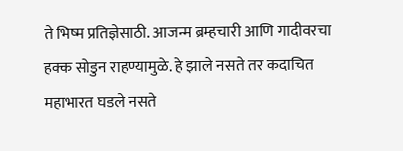ते भिष्म प्रतिज्ञेसाठी. आजन्म ब्रम्हचारी आणि गादीवरचा हक्क सोडुन राहण्यामुळे. हे झाले नसते तर कदाचित महाभारत घडले नसते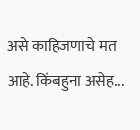असे काहिजणाचे मत आहे. किंबहुना असेह...